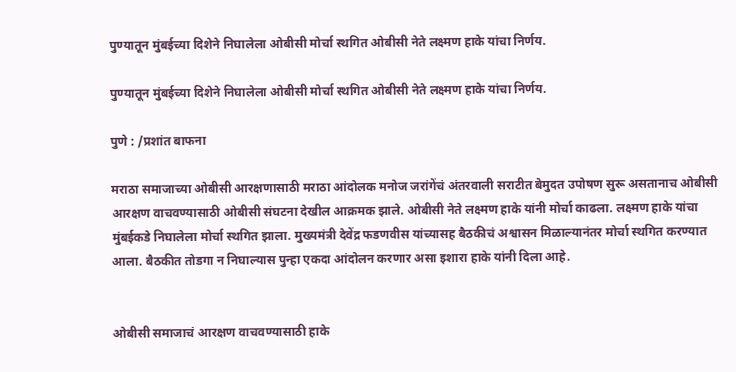पुण्यातून मुंबईच्या दिशेने निघालेला ओबीसी मोर्चा स्थगित ओबीसी नेते लक्ष्मण हाके यांचा निर्णय.

पुण्यातून मुंबईच्या दिशेने निघालेला ओबीसी मोर्चा स्थगित ओबीसी नेते लक्ष्मण हाके यांचा निर्णय.

पुणे : /प्रशांत बाफना

मराठा समाजाच्या ओबीसी आरक्षणासाठी मराठा आंदोलक मनोज जरांगेंचं अंतरवाली सराटीत बेमुदत उपोषण सुरू असतानाच ओबीसी आरक्षण वाचवण्यासाठी ओबीसी संघटना देखील आक्रमक झाले. ओबीसी नेते लक्ष्मण हाके यांनी मोर्चा काढला. लक्ष्मण हाके यांचा मुंबईकडे निघालेला मोर्चा स्थगित झाला. मुख्यमंत्री देवेंद्र फडणवीस यांच्यासह बैठकीचं अश्वासन मिळाल्यानंतर मोर्चा स्थगित करण्यात आला. बैठकीत तोडगा न निघाल्यास पुन्हा एकदा आंदोलन करणार असा इशारा हाके यांनी दिला आहे.


ओबीसी समाजाचं आरक्षण वाचवण्यासाठी हाके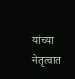यांच्या नेतृत्वात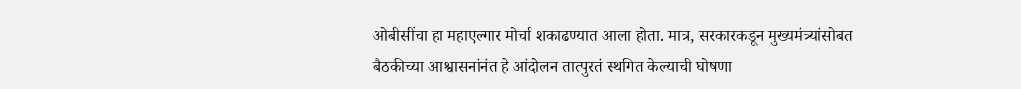ओबीसींचा हा महाएल्गार मोर्चा शकाढण्यात आला होता. मात्र, सरकारकडून मुख्यमंत्र्यांसोबत बैठकीच्या आश्वासनांनंत हे आंदोलन तात्पुरतं स्थगित केल्याची घोषणा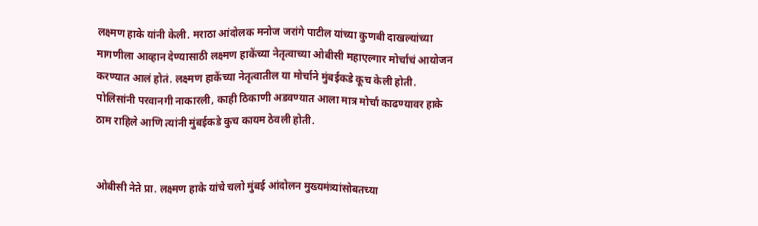लक्ष्मण हाके यांनी केली. मराठा आंदोलक मनोज जरांगे पाटील यांच्या कुणबी दाखल्यांच्या मागणीला आव्हान देण्यासाठी लक्ष्मण हाकेंच्या नेतृत्वाच्या ओबीसी महाएल्गार मोर्चाचं आयोजन करण्यात आलं होतं. लक्ष्मण हाकेंच्या नेतृत्वातील या मोर्चाने मुंबईकडे कूच केली होती. पोलिसांनी परवानगी नाकारली, काही ठिकाणी अडवण्यात आला मात्र मोर्चा काढण्यावर हाके ठाम राहिले आणि त्यांनी मुंबईकडे कुच कायम ठेवली होती.


ओबीसी नेते प्रा. लक्ष्मण हाके यांचे चलो मुंबई आंदोलन मुख्यमंत्र्यांसोबतच्या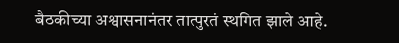बैठकीच्या अश्वासनानंतर तात्पुरतं स्थगित झाले आहे.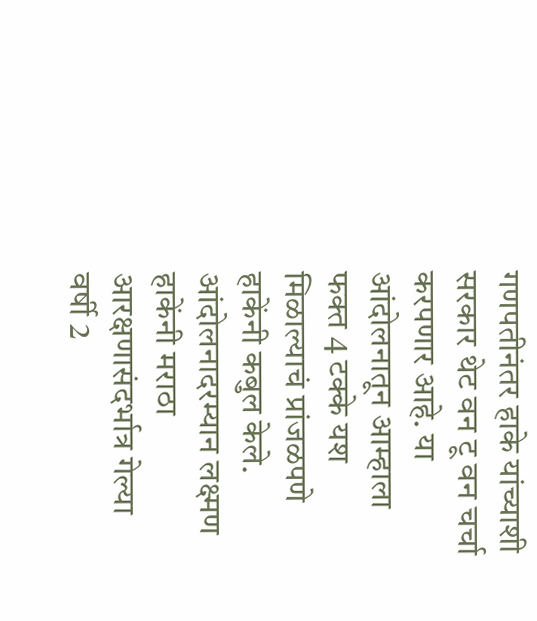गणपतीनंतर हाके यांच्याशी सरकार थेट वन टू वन चर्चा करपणार आहे. या आंदोलनातून आम्हाला फक्त 4 टक्के यश मिळाल्याचं प्रांजळपणे हाकेंनी कबुल केले. आंदोलनादरम्यान लक्ष्मण हाकेंनी मराठा आरक्षणासंदर्भात्र गेल्या वर्षी 2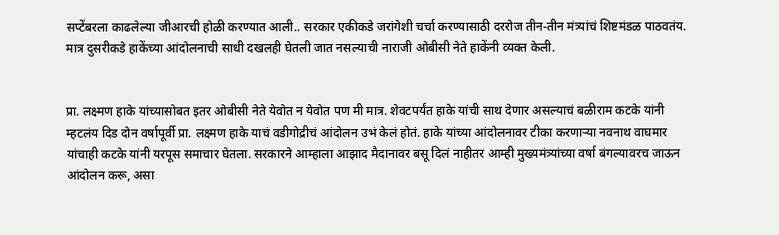सप्टेंबरला काढलेल्या जीआरची होळी करण्यात आली.. सरकार एकीकडे जरांगेशी चर्चा करण्यासाठी दररोज तीन-तीन मंत्र्यांचं शिष्टमंडळ पाठवतंय. मात्र दुसरीकडे हाकेंच्या आंदोलनाची साधी दखलही घेतली जात नसल्याची नाराजी ओबीसी नेते हाकेंनी व्यक्त केली.


प्रा. लक्ष्मण हाके यांच्यासोबत इतर ओबीसी नेते येवोत न येवोत पण मी मात्र. शेवटपर्यंत हाके यांची साथ देणार असल्याचं बळीराम कटके यांनी म्हटलंय दिड दोन वर्षापूर्वी प्रा. लक्ष्मण हाके याचं वडीगोद्रीचं आंदोलन उभं केलं होतं. हाके यांच्या आंदोलनावर टीका करणार्‍या नवनाथ वाघमार यांचाही कटके यांनी यरपूस समाचार घेतला. सरकारने आम्हाला आझाद मैदानावर बसू दिलं नाहीतर आम्ही मुख्यमंत्र्यांच्या वर्षा बंगल्यावरच जाऊन आंदोलन करू, असा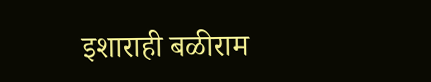इशाराही बळीराम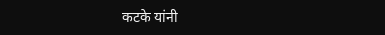कटके यांनी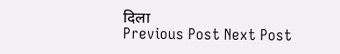दिला
Previous Post Next Post